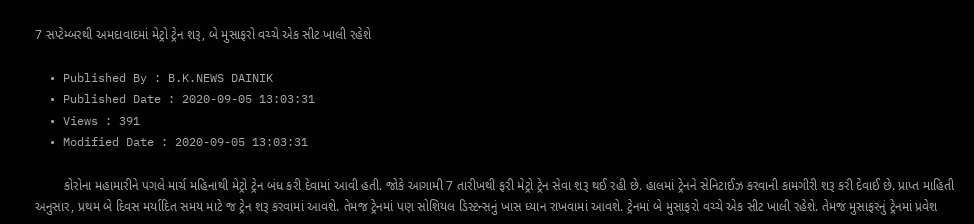7 સપ્ટેમ્બરથી અમદાવાદમાં મેટ્રો ટ્રેન શરૂ, બે મુસાફરો વચ્ચે એક સીટ ખાલી રહેશે

  • Published By : B.K.NEWS DAINIK
  • Published Date : 2020-09-05 13:03:31
  • Views : 391
  • Modified Date : 2020-09-05 13:03:31

        કોરોના મહામારીને પગલે માર્ચ મહિનાથી મેટ્રો ટ્રેન બંધ કરી દેવામાં આવી હતી. જોકે આગામી 7 તારીખથી ફરી મેટ્રો ટ્રેન સેવા શરૂ થઈ રહી છે. હાલમાં ટ્રેનને સેનિટાઈઝ કરવાની કામગીરી શરૂ કરી દેવાઈ છે. પ્રાપ્ત માહિતી અનુસાર, પ્રથમ બે દિવસ મર્યાદિત સમય માટે જ ટ્રેન શરૂ કરવામાં આવશે. તેમજ ટ્રેનમાં પણ સોશિયલ ડિસ્ટન્સનું ખાસ ધ્યાન રાખવામાં આવશે. ટ્રેનમાં બે મુસાફરો વચ્ચે એક સીટ ખાલી રહેશે. તેમજ મુસાફરનું ટ્રેનમાં પ્રવેશ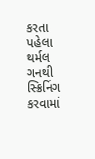કરતા પહેલા થર્મલ ગનથી સ્ક્રિનિંગ કરવામાં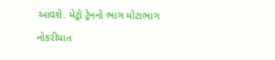આવશે. મેટ્રો ટ્રેનનો ભાગ મોટાભાગ નોકરીયાત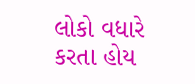લોકો વધારે કરતા હોય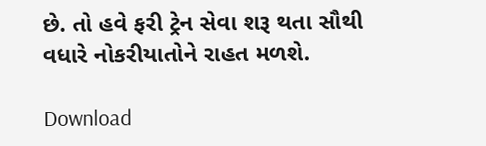છે. તો હવે ફરી ટ્રેન સેવા શરૂ થતા સૌથી વધારે નોકરીયાતોને રાહત મળશે.

Download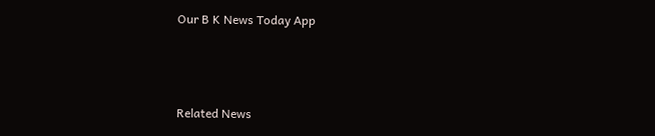Our B K News Today App



Related News